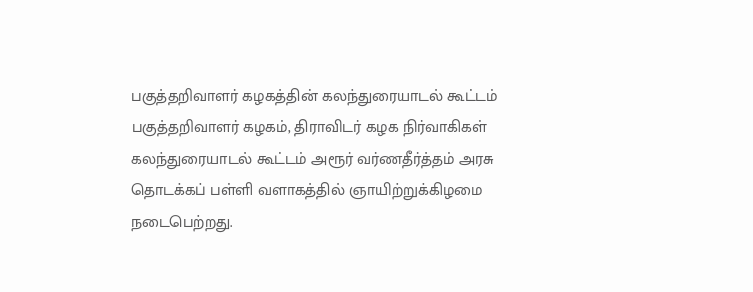பகுத்தறிவாளர் கழகத்தின் கலந்துரையாடல் கூட்டம்
பகுத்தறிவாளர் கழகம், திராவிடர் கழக நிர்வாகிகள் கலந்துரையாடல் கூட்டம் அரூர் வர்ணதீர்த்தம் அரசு தொடக்கப் பள்ளி வளாகத்தில் ஞாயிற்றுக்கிழமை நடைபெற்றது.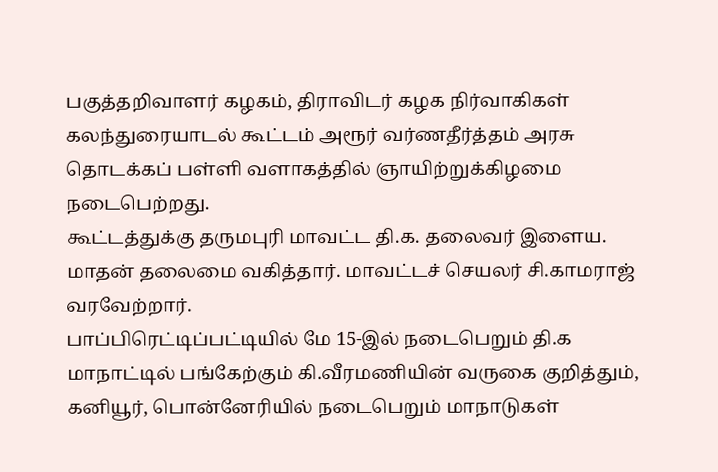பகுத்தறிவாளர் கழகம், திராவிடர் கழக நிர்வாகிகள் கலந்துரையாடல் கூட்டம் அரூர் வர்ணதீர்த்தம் அரசு தொடக்கப் பள்ளி வளாகத்தில் ஞாயிற்றுக்கிழமை நடைபெற்றது.
கூட்டத்துக்கு தருமபுரி மாவட்ட தி.க. தலைவர் இளைய. மாதன் தலைமை வகித்தார். மாவட்டச் செயலர் சி.காமராஜ் வரவேற்றார்.
பாப்பிரெட்டிப்பட்டியில் மே 15-இல் நடைபெறும் தி.க மாநாட்டில் பங்கேற்கும் கி.வீரமணியின் வருகை குறித்தும், கனியூர், பொன்னேரியில் நடைபெறும் மாநாடுகள்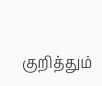குறித்தும்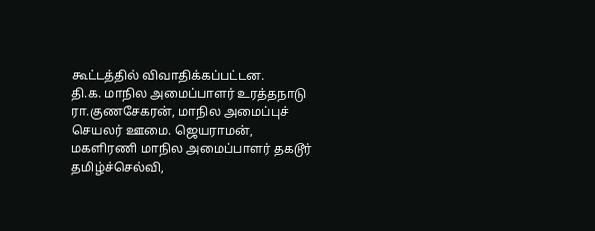கூட்டத்தில் விவாதிக்கப்பட்டன.
தி.க. மாநில அமைப்பாளர் உரத்தநாடு ரா.குணசேகரன், மாநில அமைப்புச் செயலர் ஊமை. ஜெயராமன், மகளிரணி மாநில அமைப்பாளர் தகடூர் தமிழ்ச்செல்வி,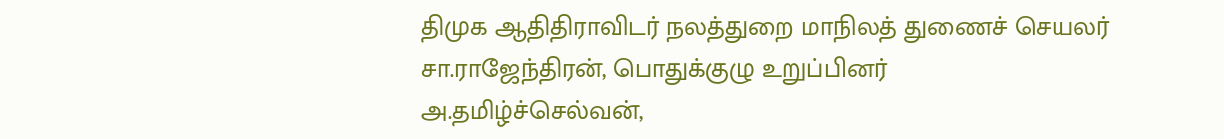திமுக ஆதிதிராவிடர் நலத்துறை மாநிலத் துணைச் செயலர் சா.ராஜேந்திரன், பொதுக்குழு உறுப்பினர் அ.தமிழ்ச்செல்வன்,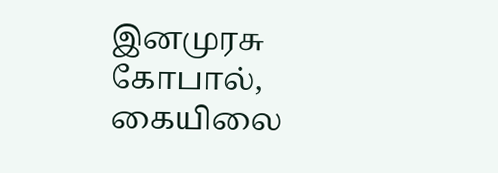இனமுரசு கோபால், கையிலை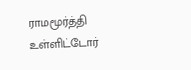ராமமூர்த்தி உள்ளிட்டோர்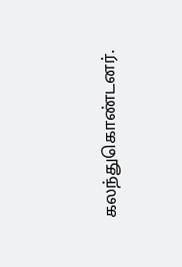கலந்துகொண்டனர்.